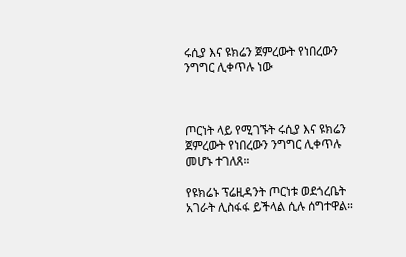ሩሲያ እና ዩክሬን ጀምረውት የነበረውን ንግግር ሊቀጥሉ ነው



ጦርነት ላይ የሚገኙት ሩሲያ እና ዩክሬን ጀምረውት የነበረውን ንግግር ሊቀጥሉ መሆኑ ተገለጸ።

የዩክሬኑ ፕሬዚዳንት ጦርነቱ ወደጎረቤት አገራት ሊስፋፋ ይችላል ሲሉ ሰግተዋል።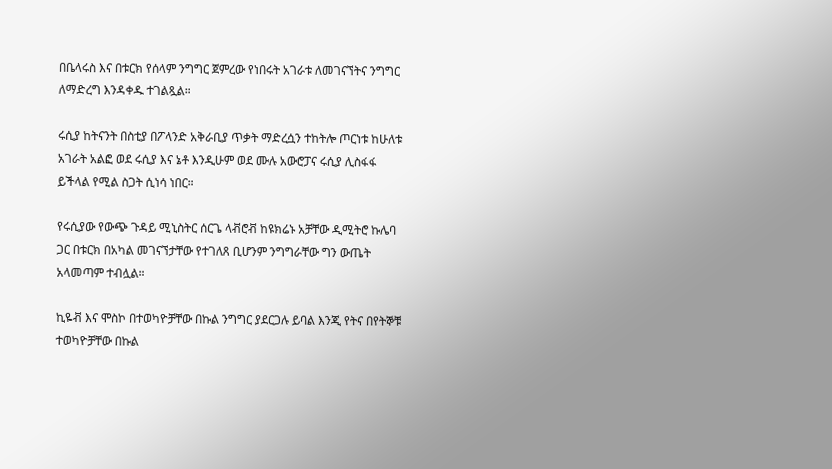በቤላሩስ እና በቱርክ የሰላም ንግግር ጀምረው የነበሩት አገራቱ ለመገናኘትና ንግግር ለማድረግ እንዳቀዱ ተገልጿል።

ሩሲያ ከትናንት በስቲያ በፖላንድ አቅራቢያ ጥቃት ማድረሷን ተከትሎ ጦርነቱ ከሁለቱ አገራት አልፎ ወደ ሩሲያ እና ኔቶ እንዲሁም ወደ ሙሉ አውሮፓና ሩሲያ ሊስፋፋ ይችላል የሚል ስጋት ሲነሳ ነበር።

የሩሲያው የውጭ ጉዳይ ሚኒስትር ሰርጌ ላቭሮቭ ከዩክሬኑ አቻቸው ዲሚትሮ ኩሌባ ጋር በቱርክ በአካል መገናኘታቸው የተገለጸ ቢሆንም ንግግራቸው ግን ውጤት አላመጣም ተብሏል።

ኪዬቭ እና ሞስኮ በተወካዮቻቸው በኩል ንግግር ያደርጋሉ ይባል እንጂ የትና በየትኞቹ ተወካዮቻቸው በኩል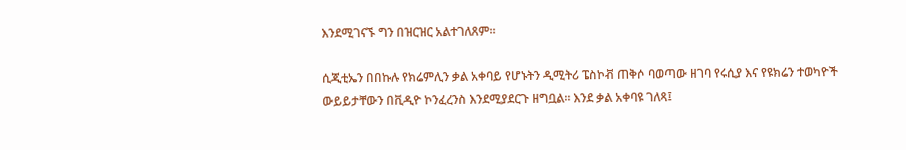እንደሚገናኙ ግን በዝርዝር አልተገለጸም።

ሲጂቲኤን በበኩሉ የክሬምሊን ቃል አቀባይ የሆኑትን ዲሚትሪ ፔስኮቭ ጠቅሶ ባወጣው ዘገባ የሩሲያ እና የዩክሬን ተወካዮች ውይይታቸውን በቪዲዮ ኮንፈረንስ እንደሚያደርጉ ዘግቧል። እንደ ቃል አቀባዩ ገለጻ፤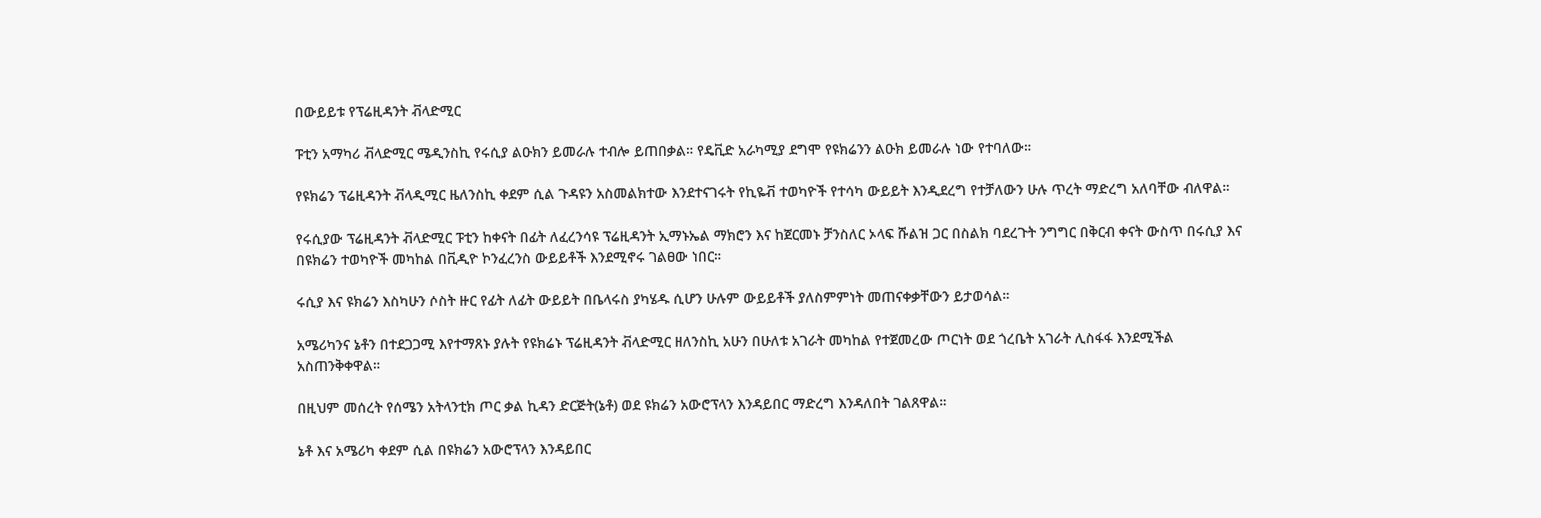በውይይቱ የፕሬዚዳንት ቭላድሚር

ፑቲን አማካሪ ቭላድሚር ሜዲንስኪ የሩሲያ ልዑክን ይመራሉ ተብሎ ይጠበቃል። የዴቪድ አራካሚያ ደግሞ የዩክሬንን ልዑክ ይመራሉ ነው የተባለው።

የዩክሬን ፕሬዚዳንት ቭላዲሚር ዜለንስኪ ቀደም ሲል ጉዳዩን አስመልክተው እንደተናገሩት የኪዬቭ ተወካዮች የተሳካ ውይይት እንዲደረግ የተቻለውን ሁሉ ጥረት ማድረግ አለባቸው ብለዋል።

የሩሲያው ፕሬዚዳንት ቭላድሚር ፑቲን ከቀናት በፊት ለፈረንሳዩ ፕሬዚዳንት ኢማኑኤል ማክሮን እና ከጀርመኑ ቻንስለር ኦላፍ ሹልዝ ጋር በስልክ ባደረጉት ንግግር በቅርብ ቀናት ውስጥ በሩሲያ እና በዩክሬን ተወካዮች መካከል በቪዲዮ ኮንፈረንስ ውይይቶች እንደሚኖሩ ገልፀው ነበር።

ሩሲያ እና ዩክሬን እስካሁን ሶስት ዙር የፊት ለፊት ውይይት በቤላሩስ ያካሄዱ ሲሆን ሁሉም ውይይቶች ያለስምምነት መጠናቀቃቸውን ይታወሳል።

አሜሪካንና ኔቶን በተደጋጋሚ እየተማጸኑ ያሉት የዩክሬኑ ፕሬዚዳንት ቭላድሚር ዘለንስኪ አሁን በሁለቱ አገራት መካከል የተጀመረው ጦርነት ወደ ጎረቤት አገራት ሊስፋፋ እንደሚችል አስጠንቅቀዋል።

በዚህም መሰረት የሰሜን አትላንቲክ ጦር ቃል ኪዳን ድርጅት(ኔቶ) ወደ ዩክሬን አውሮፕላን እንዳይበር ማድረግ እንዳለበት ገልጸዋል።

ኔቶ እና አሜሪካ ቀደም ሲል በዩክሬን አውሮፕላን እንዳይበር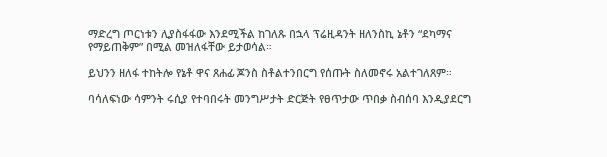ማድረግ ጦርነቱን ሊያስፋፋው እንደሚችል ከገለጹ በኋላ ፕሬዚዳንት ዘለንስኪ ኔቶን “ደካማና የማይጠቅም” በሚል መዝለፋቸው ይታወሳል።

ይህንን ዘለፋ ተከትሎ የኔቶ ዋና ጸሐፊ ጆንስ ስቶልተንበርግ የሰጡት ስለመኖሩ አልተገለጸም።

ባሳለፍነው ሳምንት ሩሲያ የተባበሩት መንግሥታት ድርጅት የፀጥታው ጥበቃ ስብሰባ እንዲያደርግ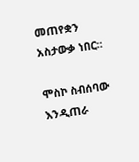መጠየቋን አስታውቃ ነበር።

ሞስኮ ስብሰባው እንዲጠራ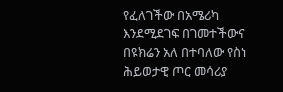የፈለገችው በአሜሪካ እንደሚደገፍ በገመተችውና በዩክሬን አለ በተባለው የስነ ሕይወታዊ ጦር መሳሪያ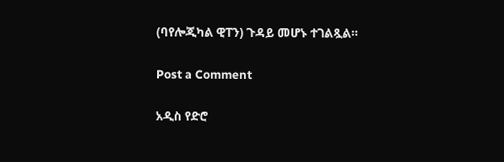(ባየሎጂካል ዊፐን) ጉዳይ መሆኑ ተገልጿል።

Post a Comment

አዲስ የድሮ